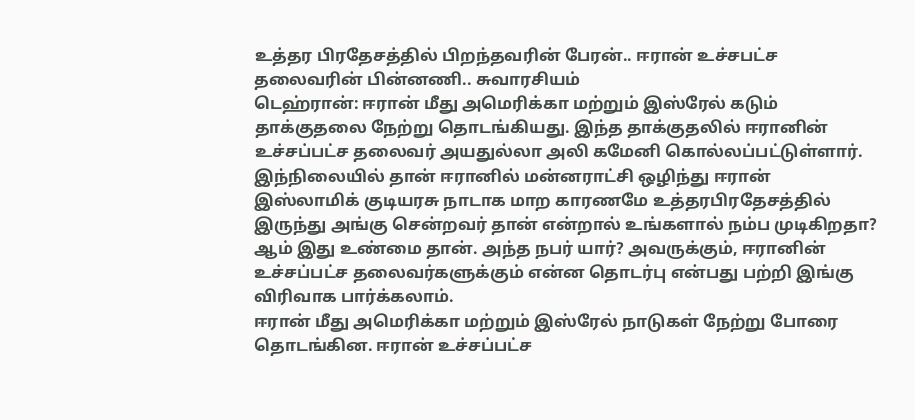உத்தர பிரதேசத்தில் பிறந்தவரின் பேரன்.. ஈரான் உச்சபட்ச தலைவரின் பின்னணி.. சுவாரசியம்
டெஹ்ரான்: ஈரான் மீது அமெரிக்கா மற்றும் இஸ்ரேல் கடும் தாக்குதலை நேற்று தொடங்கியது. இந்த தாக்குதலில் ஈரானின் உச்சப்பட்ச தலைவர் அயதுல்லா அலி கமேனி கொல்லப்பட்டுள்ளார். இந்நிலையில் தான் ஈரானில் மன்னராட்சி ஒழிந்து ஈரான் இஸ்லாமிக் குடியரசு நாடாக மாற காரணமே உத்தரபிரதேசத்தில் இருந்து அங்கு சென்றவர் தான் என்றால் உங்களால் நம்ப முடிகிறதா? ஆம் இது உண்மை தான். அந்த நபர் யார்? அவருக்கும், ஈரானின் உச்சப்பட்ச தலைவர்களுக்கும் என்ன தொடர்பு என்பது பற்றி இங்கு விரிவாக பார்க்கலாம்.
ஈரான் மீது அமெரிக்கா மற்றும் இஸ்ரேல் நாடுகள் நேற்று போரை தொடங்கின. ஈரான் உச்சப்பட்ச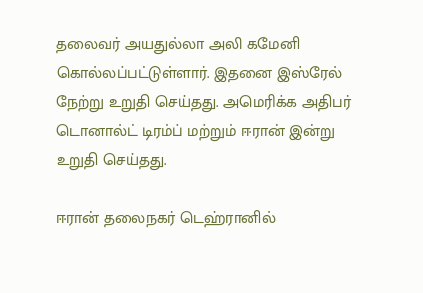தலைவர் அயதுல்லா அலி கமேனி கொல்லப்பட்டுள்ளார். இதனை இஸ்ரேல் நேற்று உறுதி செய்தது. அமெரிக்க அதிபர் டொனால்ட் டிரம்ப் மற்றும் ஈரான் இன்று உறுதி செய்தது.

ஈரான் தலைநகர் டெஹ்ரானில்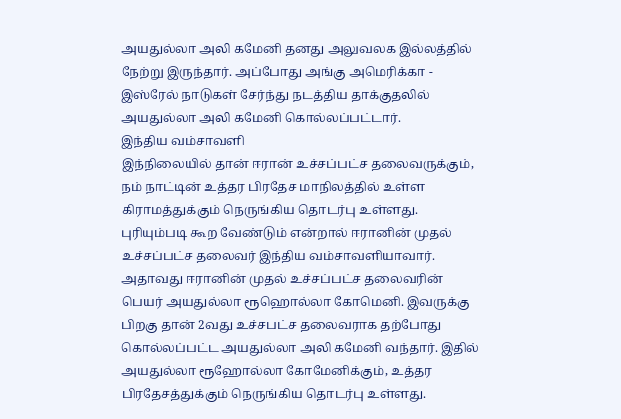அயதுல்லா அலி கமேனி தனது அலுவலக இல்லத்தில் நேற்று இருந்தார். அப்போது அங்கு அமெரிக்கா - இஸ்ரேல் நாடுகள் சேர்ந்து நடத்திய தாக்குதலில் அயதுல்லா அலி கமேனி கொல்லப்பட்டார்.
இந்திய வம்சாவளி
இந்நிலையில் தான் ஈரான் உச்சப்பட்ச தலைவருக்கும், நம் நாட்டின் உத்தர பிரதேச மாநிலத்தில் உள்ள கிராமத்துக்கும் நெருங்கிய தொடர்பு உள்ளது. புரியும்படி கூற வேண்டும் என்றால் ஈரானின் முதல் உச்சப்பட்ச தலைவர் இந்திய வம்சாவளியாவார்.
அதாவது ஈரானின் முதல் உச்சப்பட்ச தலைவரின் பெயர் அயதுல்லா ரூஹொல்லா கோமெனி. இவருக்கு பிறகு தான் 2வது உச்சபட்ச தலைவராக தற்போது கொல்லப்பட்ட அயதுல்லா அலி கமேனி வந்தார். இதில் அயதுல்லா ரூஹோல்லா கோமேனிக்கும், உத்தர பிரதேசத்துக்கும் நெருங்கிய தொடர்பு உள்ளது.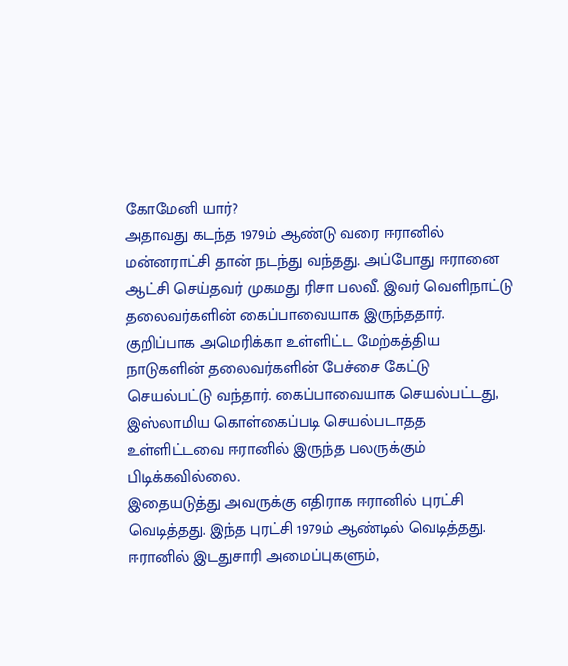கோமேனி யார்?
அதாவது கடந்த 1979ம் ஆண்டு வரை ஈரானில் மன்னராட்சி தான் நடந்து வந்தது. அப்போது ஈரானை ஆட்சி செய்தவர் முகமது ரிசா பலவீ. இவர் வெளிநாட்டு தலைவர்களின் கைப்பாவையாக இருந்ததார். குறிப்பாக அமெரிக்கா உள்ளிட்ட மேற்கத்திய நாடுகளின் தலைவர்களின் பேச்சை கேட்டு செயல்பட்டு வந்தார். கைப்பாவையாக செயல்பட்டது, இஸ்லாமிய கொள்கைப்படி செயல்படாதத உள்ளிட்டவை ஈரானில் இருந்த பலருக்கும் பிடிக்கவில்லை.
இதையடுத்து அவருக்கு எதிராக ஈரானில் புரட்சி வெடித்தது. இந்த புரட்சி 1979ம் ஆண்டில் வெடித்தது. ஈரானில் இடதுசாரி அமைப்புகளும்,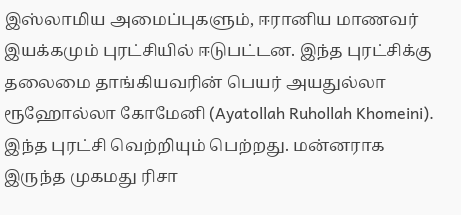இஸ்லாமிய அமைப்புகளும், ஈரானிய மாணவர் இயக்கமும் புரட்சியில் ஈடுபட்டன. இந்த புரட்சிக்கு தலைமை தாங்கியவரின் பெயர் அயதுல்லா ரூஹோல்லா கோமேனி (Ayatollah Ruhollah Khomeini). இந்த புரட்சி வெற்றியும் பெற்றது. மன்னராக இருந்த முகமது ரிசா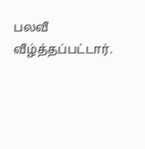பலவீ வீழ்த்தப்பட்டார்.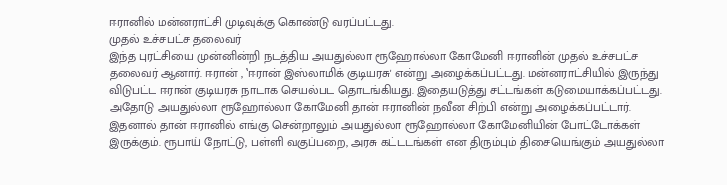ஈரானில் மன்னராட்சி முடிவுக்கு கொண்டு வரப்பட்டது.
முதல் உச்சபட்ச தலைவர்
இந்த புரட்சியை முன்னின்றி நடத்திய அயதுல்லா ரூஹோல்லா கோமேனி ஈரானின் முதல் உச்சபட்ச தலைவர் ஆனார். ஈரான் , ‛ஈரான் இஸ்லாமிக் குடியரசு' என்று அழைக்கப்பட்டது. மன்னராட்சியில் இருந்து விடுபட்ட ஈரான் குடியரசு நாடாக செயல்பட தொடங்கியது. இதையடுத்து சட்டங்கள் கடுமையாக்கப்பட்டது. அதோடு அயதுல்லா ரூஹோல்லா கோமேனி தான் ஈரானின் நவீன சிற்பி என்று அழைக்கப்பட்டார்.
இதனால் தான் ஈரானில் எங்கு சென்றாலும் அயதுல்லா ரூஹோல்லா கோமேனியின் போட்டோக்கள் இருக்கும். ரூபாய் நோட்டு, பள்ளி வகுப்பறை, அரசு கட்டடங்கள் என திரும்பும் திசையெங்கும் அயதுல்லா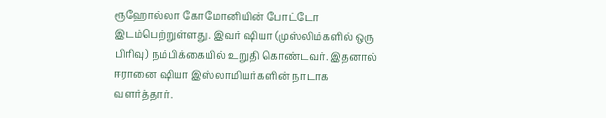ரூஹோல்லா கோமோனியின் போட்டோ இடம்பெற்றுள்ளது. இவர் ஷியா (முஸ்லிம்களில் ஒரு பிரிவு) நம்பிக்கையில் உறுதி கொண்டவர். இதனால் ஈரானை ஷியா இஸ்லாமியர்களின் நாடாக வளர்த்தார்.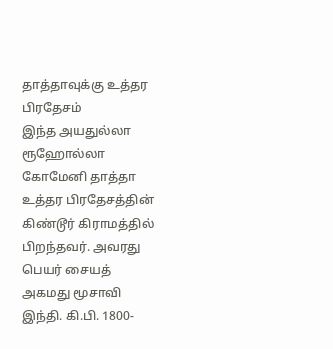தாத்தாவுக்கு உத்தர பிரதேசம்
இந்த அயதுல்லா ரூஹோல்லா கோமேனி தாத்தா உத்தர பிரதேசத்தின் கிண்டூர் கிராமத்தில் பிறந்தவர். அவரது பெயர் சையத் அகமது மூசாவி இந்தி. கி.பி. 1800-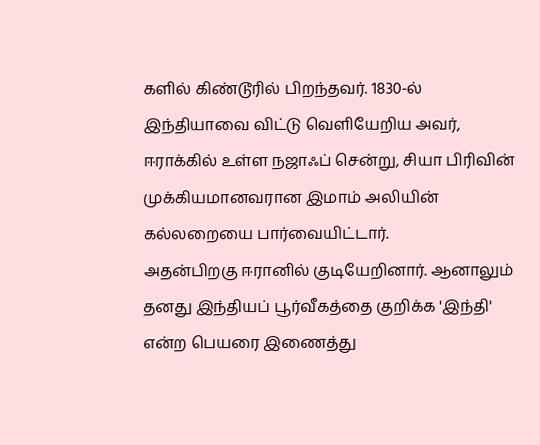களில் கிண்டூரில் பிறந்தவர். 1830-ல் இந்தியாவை விட்டு வெளியேறிய அவர், ஈராக்கில் உள்ள நஜாஃப் சென்று, சியா பிரிவின் முக்கியமானவரான இமாம் அலியின் கல்லறையை பார்வையிட்டார்.
அதன்பிறகு ஈரானில் குடியேறினார். ஆனாலும் தனது இந்தியப் பூர்வீகத்தை குறிக்க 'இந்தி' என்ற பெயரை இணைத்து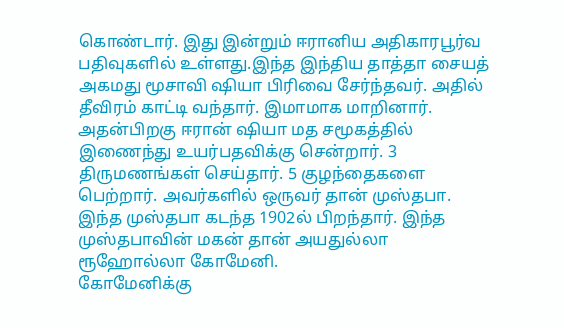கொண்டார். இது இன்றும் ஈரானிய அதிகாரபூர்வ பதிவுகளில் உள்ளது.இந்த இந்திய தாத்தா சையத் அகமது மூசாவி ஷியா பிரிவை சேர்ந்தவர். அதில் தீவிரம் காட்டி வந்தார். இமாமாக மாறினார். அதன்பிறகு ஈரான் ஷியா மத சமூகத்தில் இணைந்து உயர்பதவிக்கு சென்றார். 3 திருமணங்கள் செய்தார். 5 குழந்தைகளை பெற்றார். அவர்களில் ஒருவர் தான் முஸ்தபா. இந்த முஸ்தபா கடந்த 1902ல் பிறந்தார். இந்த முஸ்தபாவின் மகன் தான் அயதுல்லா ரூஹோல்லா கோமேனி.
கோமேனிக்கு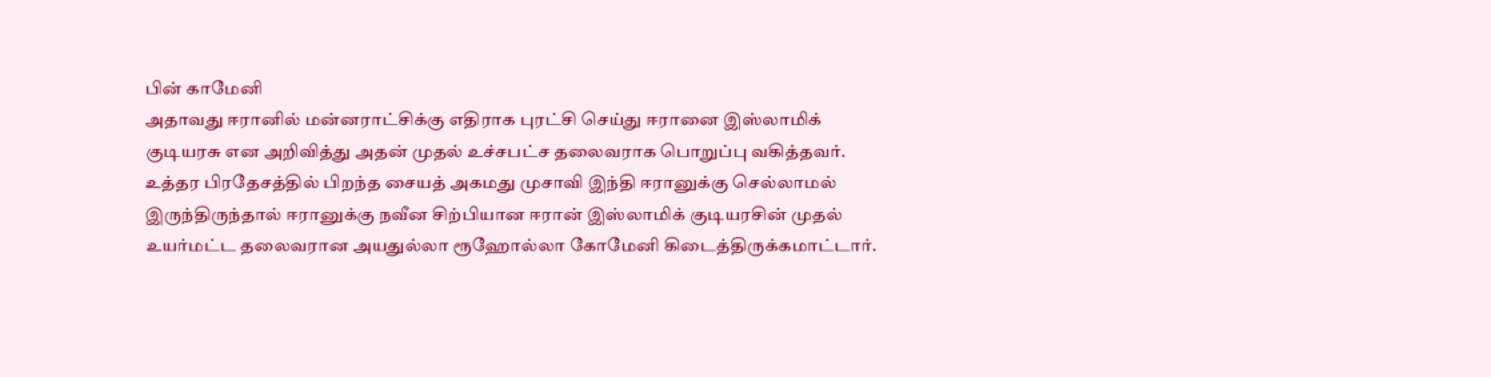பின் காமேனி
அதாவது ஈரானில் மன்னராட்சிக்கு எதிராக புரட்சி செய்து ஈரானை இஸ்லாமிக் குடியரசு என அறிவித்து அதன் முதல் உச்சபட்ச தலைவராக பொறுப்பு வகித்தவர். உத்தர பிரதேசத்தில் பிறந்த சையத் அகமது முசாவி இந்தி ஈரானுக்கு செல்லாமல் இருந்திருந்தால் ஈரானுக்கு நவீன சிற்பியான ஈரான் இஸ்லாமிக் குடியரசின் முதல் உயர்மட்ட தலைவரான அயதுல்லா ரூஹோல்லா கோமேனி கிடைத்திருக்கமாட்டார்.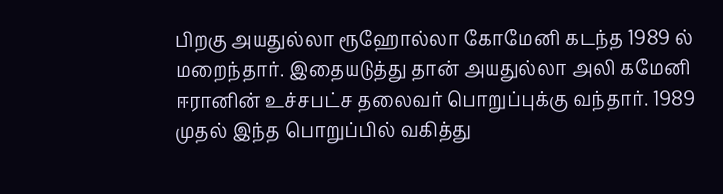பிறகு அயதுல்லா ரூஹோல்லா கோமேனி கடந்த 1989 ல் மறைந்தார். இதையடுத்து தான் அயதுல்லா அலி கமேனி ஈரானின் உச்சபட்ச தலைவர் பொறுப்புக்கு வந்தார். 1989 முதல் இந்த பொறுப்பில் வகித்து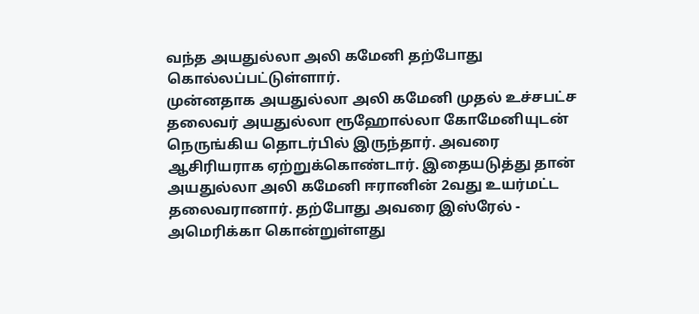வந்த அயதுல்லா அலி கமேனி தற்போது கொல்லப்பட்டுள்ளார்.
முன்னதாக அயதுல்லா அலி கமேனி முதல் உச்சபட்ச தலைவர் அயதுல்லா ரூஹோல்லா கோமேனியுடன் நெருங்கிய தொடர்பில் இருந்தார். அவரை ஆசிரியராக ஏற்றுக்கொண்டார். இதையடுத்து தான் அயதுல்லா அலி கமேனி ஈரானின் 2வது உயர்மட்ட தலைவரானார். தற்போது அவரை இஸ்ரேல் - அமெரிக்கா கொன்றுள்ளது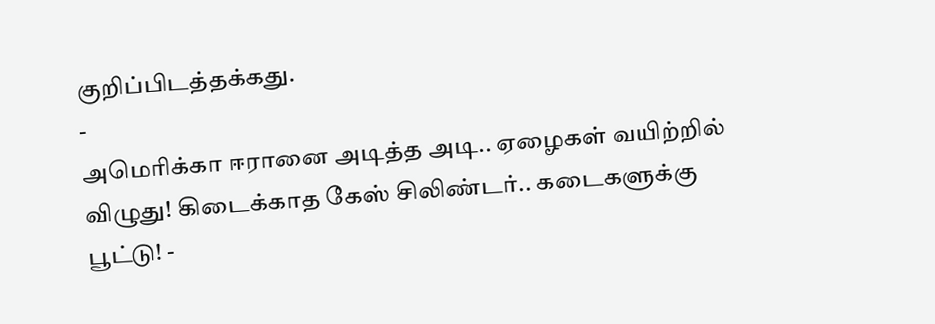குறிப்பிடத்தக்கது.
-
அமெரிக்கா ஈரானை அடித்த அடி.. ஏழைகள் வயிற்றில் விழுது! கிடைக்காத கேஸ் சிலிண்டர்.. கடைகளுக்கு பூட்டு! -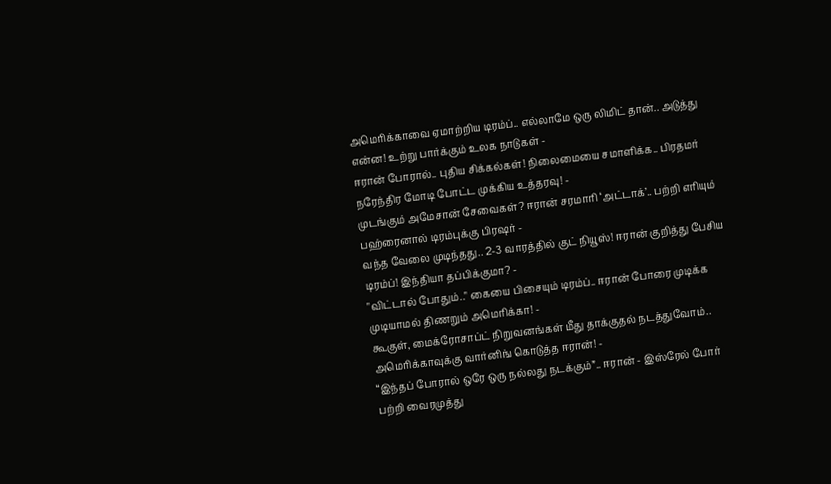அமெரிக்காவை ஏமாற்றிய டிரம்ப்.. எல்லாமே ஒரு லிமிட் தான்.. அடுத்து என்ன! உற்று பார்க்கும் உலக நாடுகள் -
ஈரான் போரால்.. புதிய சிக்கல்கள்! நிலைமையை சமாளிக்க.. பிரதமர் நரேந்திர மோடி போட்ட முக்கிய உத்தரவு! -
முடங்கும் அமேசான் சேவைகள்? ஈரான் சரமாரி ‘அட்டாக்’.. பற்றி எரியும் பஹ்ரைனால் டிரம்புக்கு பிரஷர் -
வந்த வேலை முடிந்தது.. 2-3 வாரத்தில் குட் நியூஸ்! ஈரான் குறித்து பேசிய டிரம்ப்! இந்தியா தப்பிக்குமா? -
"விட்டால் போதும்.." கையை பிசையும் டிரம்ப்.. ஈரான் போரை முடிக்க முடியாமல் திணறும் அமெரிக்கா! -
கூகுள், மைக்ரோசாப்ட் நிறுவனங்கள் மீது தாக்குதல் நடத்துவோம்.. அமெரிக்காவுக்கு வார்னிங் கொடுத்த ஈரான்! -
“இந்தப் போரால் ஒரே ஒரு நல்லது நடக்கும்”.. ஈரான் - இஸ்ரேல் போர் பற்றி வைரமுத்து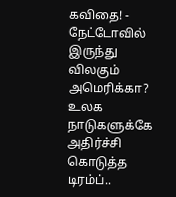கவிதை! -
நேட்டோவில் இருந்து விலகும் அமெரிக்கா? உலக நாடுகளுக்கே அதிர்ச்சி கொடுத்த டிரம்ப்..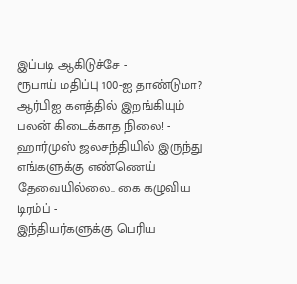இப்படி ஆகிடுச்சே -
ரூபாய் மதிப்பு 100-ஐ தாண்டுமா? ஆர்பிஐ களத்தில் இறங்கியும் பலன் கிடைக்காத நிலை! -
ஹார்முஸ் ஜலசந்தியில் இருந்து எங்களுக்கு எண்ணெய் தேவையில்லை.. கை கழுவிய டிரம்ப் -
இந்தியர்களுக்கு பெரிய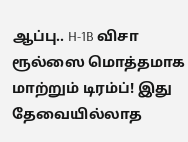ஆப்பு.. H-1B விசா ரூல்ஸை மொத்தமாக மாற்றும் டிரம்ப்! இது தேவையில்லாத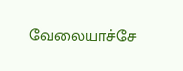வேலையாச்சே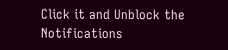Click it and Unblock the Notifications